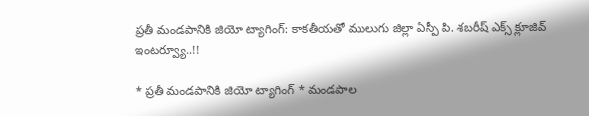ప్ర‌తీ మండ‌పానికి జియో ట్యాగింగ్‌: కాక‌తీయతో ములుగు జిల్లా ఏస్పీ పి. శ‌బ‌రీష్‌ ఎక్స్ క్లూజివ్ ఇంటర్వ్యూ..!!

* ప్ర‌తీ మండ‌పానికి జియో ట్యాగింగ్‌ * మండ‌పాల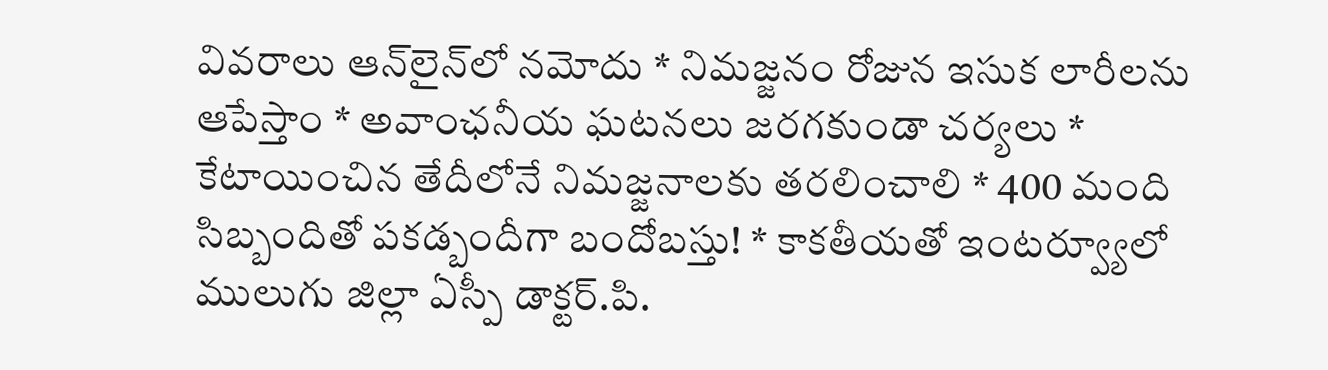వివ‌రాలు ఆన్‌లైన్‌లో న‌మోదు * నిమ‌జ్జ‌నం రోజున ఇసుక లారీల‌ను ఆపేస్తాం * అవాంఛ‌నీయ ఘ‌ట‌న‌లు జ‌ర‌గ‌కుండా చ‌ర్య‌లు * కేటాయించిన తేదీలోనే నిమ‌జ్జ‌నాల‌కు త‌ర‌లించాలి * 400 మంది సిబ్బందితో ప‌క‌డ్బందీగా బందోబ‌స్తు! * కాక‌తీయతో ఇంట‌ర్వ్యూలో ములుగు జిల్లా ఏస్పీ డాక్ట‌ర్‌.పి.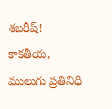శ‌బ‌రీష్‌! కాక‌తీయ‌, ములుగు ప్ర‌తినిధి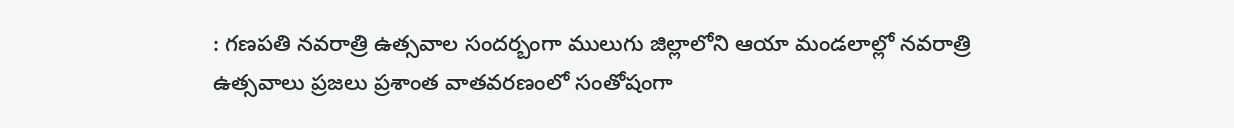: గ‌ణ‌ప‌తి న‌వ‌రాత్రి ఉత్స‌వాల సంద‌ర్బంగా ములుగు జిల్లాలోని ఆయా మండ‌లాల్లో న‌వ‌రాత్రి ఉత్స‌వాలు ప్ర‌జ‌లు ప్ర‌శాంత వాత‌వ‌ర‌ణంలో సంతోషంగా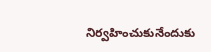నిర్వ‌హించుకునేందుకు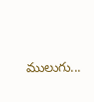ములుగు...